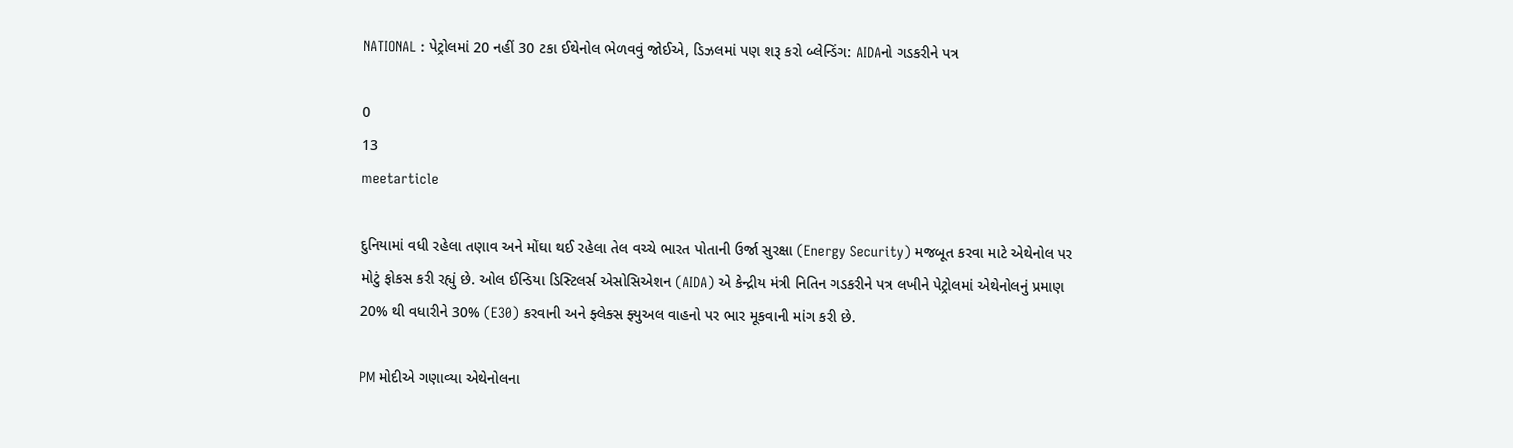NATIONAL : પેટ્રોલમાં 20 નહીં 30 ટકા ઈથેનોલ ભેળવવું જોઈએ, ડિઝલમાં પણ શરૂ કરો બ્લેન્ડિંગ: AIDAનો ગડકરીને પત્ર

0
13
meetarticle

દુનિયામાં વધી રહેલા તણાવ અને મોંઘા થઈ રહેલા તેલ વચ્ચે ભારત પોતાની ઉર્જા સુરક્ષા (Energy Security) મજબૂત કરવા માટે એથેનોલ પર મોટું ફોકસ કરી રહ્યું છે. ઓલ ઈન્ડિયા ડિસ્ટિલર્સ એસોસિએશન (AIDA) એ કેન્દ્રીય મંત્રી નિતિન ગડકરીને પત્ર લખીને પેટ્રોલમાં એથેનોલનું પ્રમાણ 20% થી વધારીને 30% (E30) કરવાની અને ફ્લેક્સ ફ્યુઅલ વાહનો પર ભાર મૂકવાની માંગ કરી છે.

PM મોદીએ ગણાવ્યા એથેનોલના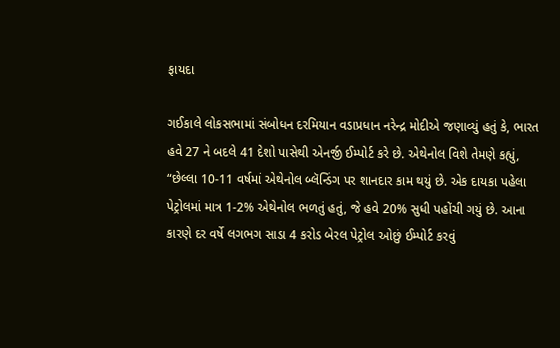ફાયદા

ગઈકાલે લોકસભામાં સંબોધન દરમિયાન વડાપ્રધાન નરેન્દ્ર મોદીએ જણાવ્યું હતું કે, ભારત હવે 27 ને બદલે 41 દેશો પાસેથી એનર્જી ઈમ્પોર્ટ કરે છે. એથેનોલ વિશે તેમણે કહ્યું, “છેલ્લા 10-11 વર્ષમાં એથેનોલ બ્લૅન્ડિંગ પર શાનદાર કામ થયું છે. એક દાયકા પહેલા પેટ્રોલમાં માત્ર 1-2% એથેનોલ ભળતું હતું, જે હવે 20% સુધી પહોંચી ગયું છે. આના કારણે દર વર્ષે લગભગ સાડા 4 કરોડ બેરલ પેટ્રોલ ઓછું ઈમ્પોર્ટ કરવું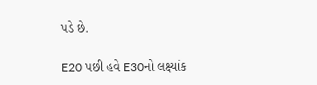પડે છે.

E20 પછી હવે E30નો લક્ષ્યાંક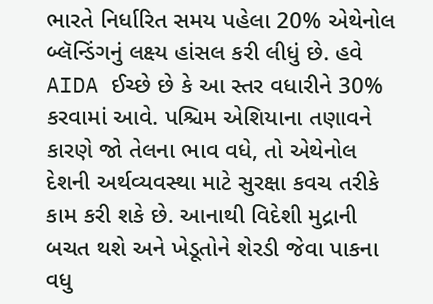ભારતે નિર્ધારિત સમય પહેલા 20% એથેનોલ બ્લૅન્ડિંગનું લક્ષ્ય હાંસલ કરી લીધું છે. હવે AIDA ઈચ્છે છે કે આ સ્તર વધારીને 30% કરવામાં આવે. પશ્ચિમ એશિયાના તણાવને કારણે જો તેલના ભાવ વધે, તો એથેનોલ દેશની અર્થવ્યવસ્થા માટે સુરક્ષા કવચ તરીકે કામ કરી શકે છે. આનાથી વિદેશી મુદ્રાની બચત થશે અને ખેડૂતોને શેરડી જેવા પાકના વધુ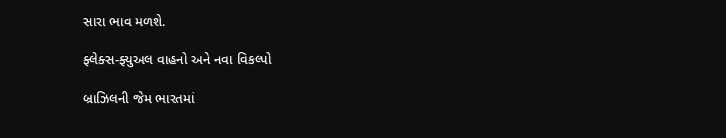સારા ભાવ મળશે.

ફ્લેક્સ-ફ્યુઅલ વાહનો અને નવા વિકલ્પો

બ્રાઝિલની જેમ ભારતમાં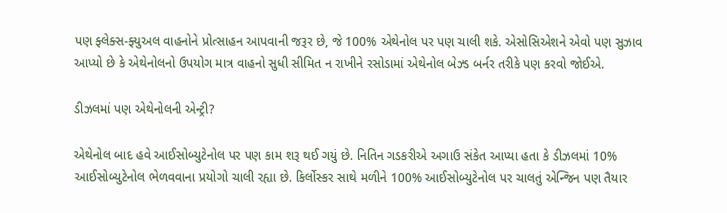પણ ફ્લેક્સ-ફ્યુઅલ વાહનોને પ્રોત્સાહન આપવાની જરૂર છે, જે 100% એથેનોલ પર પણ ચાલી શકે. એસોસિએશને એવો પણ સુઝાવ આપ્યો છે કે એથેનોલનો ઉપયોગ માત્ર વાહનો સુધી સીમિત ન રાખીને રસોડામાં એથેનોલ બેઝ્ડ બર્નર તરીકે પણ કરવો જોઈએ.

ડીઝલમાં પણ એથેનોલની એન્ટ્રી?

એથેનોલ બાદ હવે આઈસોબ્યુટેનોલ પર પણ કામ શરૂ થઈ ગયું છે. નિતિન ગડકરીએ અગાઉ સંકેત આપ્યા હતા કે ડીઝલમાં 10% આઈસોબ્યુટેનોલ ભેળવવાના પ્રયોગો ચાલી રહ્યા છે. કિર્લોસ્કર સાથે મળીને 100% આઈસોબ્યુટેનોલ પર ચાલતું એન્જિન પણ તૈયાર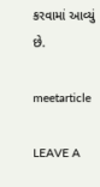કરવામાં આવ્યું છે.

meetarticle

LEAVE A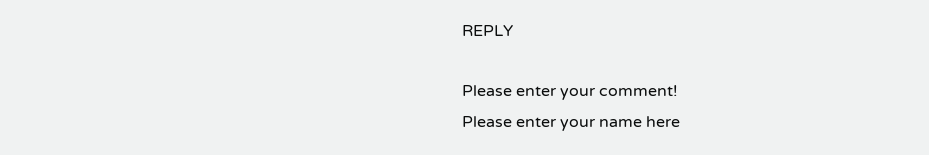REPLY

Please enter your comment!
Please enter your name here